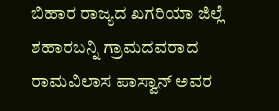ಬಿಹಾರ ರಾಜ್ಯದ ಖಗರಿಯಾ ಜಿಲ್ಲೆ ಶಹಾರಬನ್ನಿ ಗ್ರಾಮದವರಾದ ರಾಮವಿಲಾಸ ಪಾಸ್ವಾನ್ ಅವರ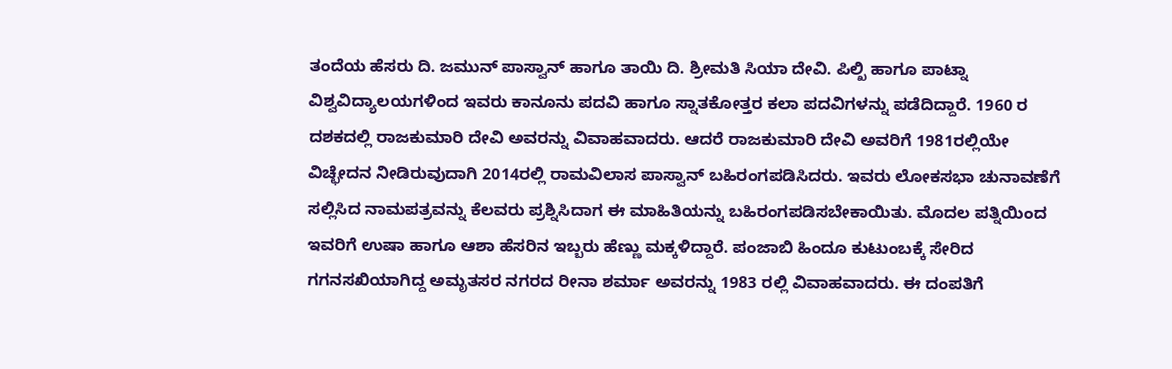ತಂದೆಯ ಹೆಸರು ದಿ. ಜಮುನ್ ಪಾಸ್ವಾನ್ ಹಾಗೂ ತಾಯಿ ದಿ. ಶ್ರೀಮತಿ ಸಿಯಾ ದೇವಿ. ಪಿಲ್ಖಿ ಹಾಗೂ ಪಾಟ್ನಾ ವಿಶ್ವವಿದ್ಯಾಲಯಗಳಿಂದ ಇವರು ಕಾನೂನು ಪದವಿ ಹಾಗೂ ಸ್ನಾತಕೋತ್ತರ ಕಲಾ ಪದವಿಗಳನ್ನು ಪಡೆದಿದ್ದಾರೆ. 1960 ರ ದಶಕದಲ್ಲಿ ರಾಜಕುಮಾರಿ ದೇವಿ ಅವರನ್ನು ವಿವಾಹವಾದರು. ಆದರೆ ರಾಜಕುಮಾರಿ ದೇವಿ ಅವರಿಗೆ 1981ರಲ್ಲಿಯೇ ವಿಚ್ಛೇದನ ನೀಡಿರುವುದಾಗಿ 2014ರಲ್ಲಿ ರಾಮವಿಲಾಸ ಪಾಸ್ವಾನ್ ಬಹಿರಂಗಪಡಿಸಿದರು. ಇವರು ಲೋಕಸಭಾ ಚುನಾವಣೆಗೆ ಸಲ್ಲಿಸಿದ ನಾಮಪತ್ರವನ್ನು ಕೆಲವರು ಪ್ರಶ್ನಿಸಿದಾಗ ಈ ಮಾಹಿತಿಯನ್ನು ಬಹಿರಂಗಪಡಿಸಬೇಕಾಯಿತು. ಮೊದಲ ಪತ್ನಿಯಿಂದ ಇವರಿಗೆ ಉಷಾ ಹಾಗೂ ಆಶಾ ಹೆಸರಿನ ಇಬ್ಬರು ಹೆಣ್ಣು ಮಕ್ಕಳಿದ್ದಾರೆ. ಪಂಜಾಬಿ ಹಿಂದೂ ಕುಟುಂಬಕ್ಕೆ ಸೇರಿದ ಗಗನಸಖಿಯಾಗಿದ್ದ ಅಮೃತಸರ ನಗರದ ರೀನಾ ಶರ್ಮಾ ಅವರನ್ನು 1983 ರಲ್ಲಿ ವಿವಾಹವಾದರು. ಈ ದಂಪತಿಗೆ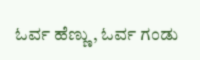ಓರ್ವ ಹೆಣ್ಣು, ಓರ್ವ ಗಂಡು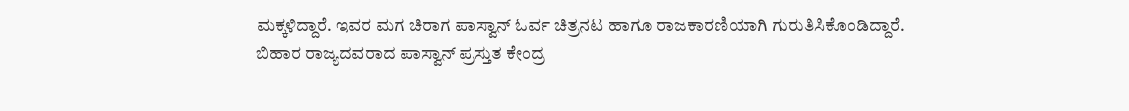ಮಕ್ಕಳಿದ್ದಾರೆ. ಇವರ ಮಗ ಚಿರಾಗ ಪಾಸ್ವಾನ್ ಓರ್ವ ಚಿತ್ರನಟ ಹಾಗೂ ರಾಜಕಾರಣಿಯಾಗಿ ಗುರುತಿಸಿಕೊಂಡಿದ್ದಾರೆ.
ಬಿಹಾರ ರಾಜ್ಯದವರಾದ ಪಾಸ್ವಾನ್ ಪ್ರಸ್ತುತ ಕೇಂದ್ರ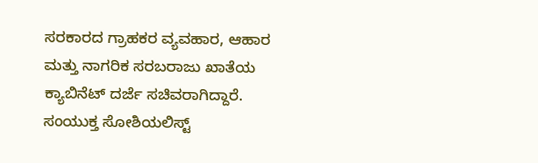ಸರಕಾರದ ಗ್ರಾಹಕರ ವ್ಯವಹಾರ, ಆಹಾರ ಮತ್ತು ನಾಗರಿಕ ಸರಬರಾಜು ಖಾತೆಯ ಕ್ಯಾಬಿನೆಟ್ ದರ್ಜೆ ಸಚಿವರಾಗಿದ್ದಾರೆ. ಸಂಯುಕ್ತ ಸೋಶಿಯಲಿಸ್ಟ್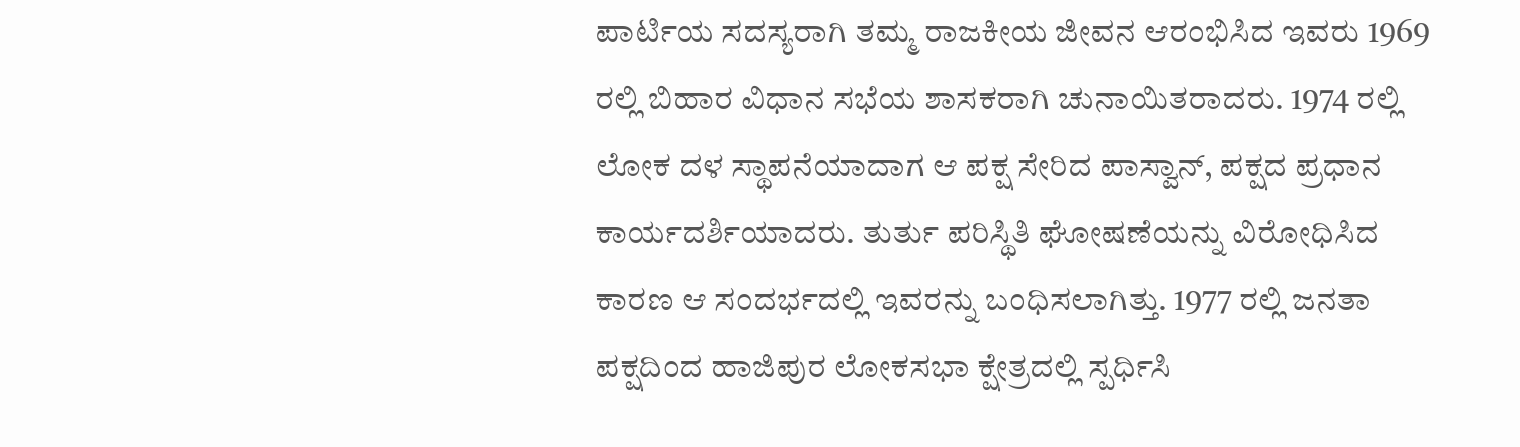ಪಾರ್ಟಿಯ ಸದಸ್ಯರಾಗಿ ತಮ್ಮ ರಾಜಕೀಯ ಜೀವನ ಆರಂಭಿಸಿದ ಇವರು 1969 ರಲ್ಲಿ ಬಿಹಾರ ವಿಧಾನ ಸಭೆಯ ಶಾಸಕರಾಗಿ ಚುನಾಯಿತರಾದರು. 1974 ರಲ್ಲಿ ಲೋಕ ದಳ ಸ್ಥಾಪನೆಯಾದಾಗ ಆ ಪಕ್ಷ ಸೇರಿದ ಪಾಸ್ವಾನ್, ಪಕ್ಷದ ಪ್ರಧಾನ ಕಾರ್ಯದರ್ಶಿಯಾದರು. ತುರ್ತು ಪರಿಸ್ಥಿತಿ ಘೋಷಣೆಯನ್ನು ವಿರೋಧಿಸಿದ ಕಾರಣ ಆ ಸಂದರ್ಭದಲ್ಲಿ ಇವರನ್ನು ಬಂಧಿಸಲಾಗಿತ್ತು. 1977 ರಲ್ಲಿ ಜನತಾ ಪಕ್ಷದಿಂದ ಹಾಜಿಪುರ ಲೋಕಸಭಾ ಕ್ಷೇತ್ರದಲ್ಲಿ ಸ್ಪರ್ಧಿಸಿ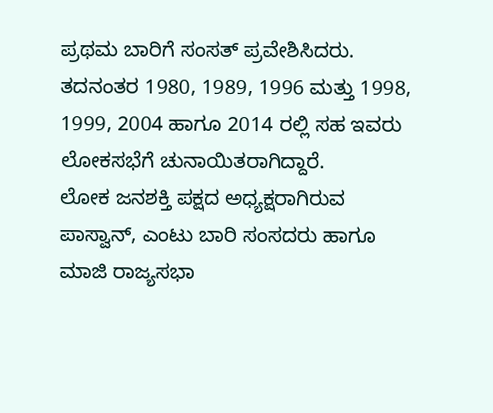ಪ್ರಥಮ ಬಾರಿಗೆ ಸಂಸತ್ ಪ್ರವೇಶಿಸಿದರು. ತದನಂತರ 1980, 1989, 1996 ಮತ್ತು 1998, 1999, 2004 ಹಾಗೂ 2014 ರಲ್ಲಿ ಸಹ ಇವರು ಲೋಕಸಭೆಗೆ ಚುನಾಯಿತರಾಗಿದ್ದಾರೆ.
ಲೋಕ ಜನಶಕ್ತಿ ಪಕ್ಷದ ಅಧ್ಯಕ್ಷರಾಗಿರುವ ಪಾಸ್ವಾನ್, ಎಂಟು ಬಾರಿ ಸಂಸದರು ಹಾಗೂ ಮಾಜಿ ರಾಜ್ಯಸಭಾ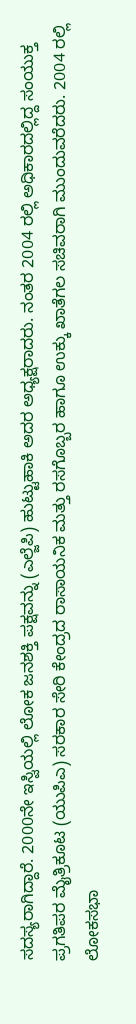ಸದಸ್ಯರಾಗಿದ್ದಾರೆ. 2000ನೇ ಇಸ್ವಿಯಲ್ಲಿ ಲೋಕ ಜನಶಕ್ತಿ ಪಕ್ಷವನ್ನು (ಎಲ್ಜೆಪಿ) ಹುಟ್ಟುಹಾಕಿ ಅದರ ಅಧ್ಯಕ್ಷರಾದರು. ನಂತರ 2004 ರಲ್ಲಿ ಅಧಿಕಾರದಲ್ಲಿದ್ದ ಸಂಯುಕ್ತ ಪ್ರಗತಿಪರ ಮೈತ್ರಿಕೂಟ (ಯುಪಿಎ) ಸರಕಾರ ಸೇರಿ ಕೇಂದ್ರದ ರಾಸಾಯನಿಕ ಮತ್ತು ರಸಗೊಬ್ಬರ ಹಾಗೂ ಉಕ್ಕು ಖಾತೆಗಲ ಸಚಿವರಾಗಿ ಮುಂದುವರೆದರು. 2004 ರಲ್ಲಿ ಲೋಕಸಭಾ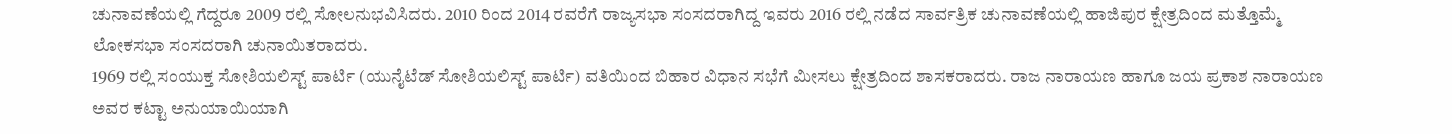ಚುನಾವಣೆಯಲ್ಲಿ ಗೆದ್ದರೂ 2009 ರಲ್ಲಿ ಸೋಲನುಭವಿಸಿದರು. 2010 ರಿಂದ 2014 ರವರೆಗೆ ರಾಜ್ಯಸಭಾ ಸಂಸದರಾಗಿದ್ದ ಇವರು 2016 ರಲ್ಲಿ ನಡೆದ ಸಾರ್ವತ್ರಿಕ ಚುನಾವಣೆಯಲ್ಲಿ ಹಾಜಿಪುರ ಕ್ಷೇತ್ರದಿಂದ ಮತ್ತೊಮ್ಮೆ ಲೋಕಸಭಾ ಸಂಸದರಾಗಿ ಚುನಾಯಿತರಾದರು.
1969 ರಲ್ಲಿ ಸಂಯುಕ್ತ ಸೋಶಿಯಲಿಸ್ಟ್ ಪಾರ್ಟಿ (ಯುನೈಟೆಡ್ ಸೋಶಿಯಲಿಸ್ಟ್ ಪಾರ್ಟಿ) ವತಿಯಿಂದ ಬಿಹಾರ ವಿಧಾನ ಸಭೆಗೆ ಮೀಸಲು ಕ್ಷೇತ್ರದಿಂದ ಶಾಸಕರಾದರು. ರಾಜ ನಾರಾಯಣ ಹಾಗೂ ಜಯ ಪ್ರಕಾಶ ನಾರಾಯಣ ಅವರ ಕಟ್ಟಾ ಅನುಯಾಯಿಯಾಗಿ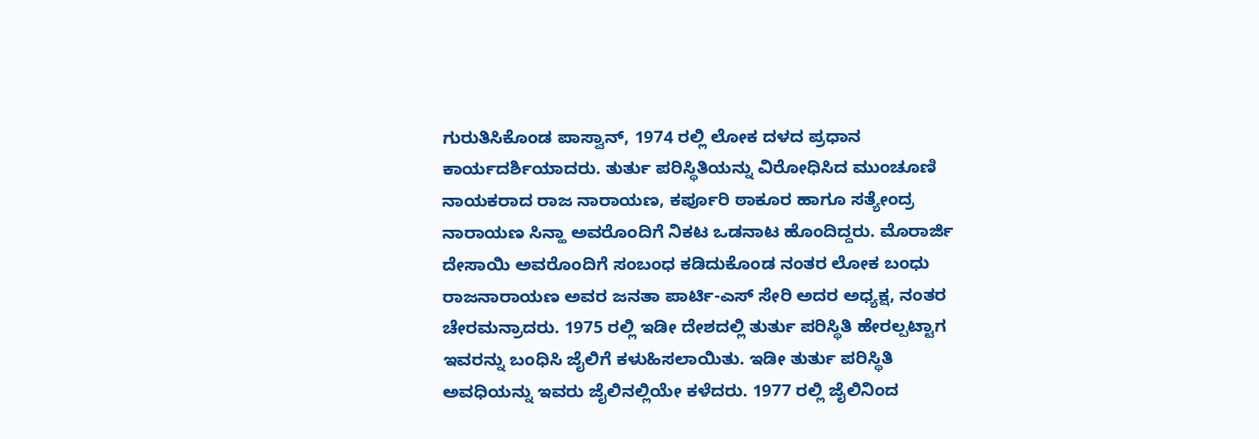ಗುರುತಿಸಿಕೊಂಡ ಪಾಸ್ವಾನ್, 1974 ರಲ್ಲಿ ಲೋಕ ದಳದ ಪ್ರಧಾನ ಕಾರ್ಯದರ್ಶಿಯಾದರು. ತುರ್ತು ಪರಿಸ್ಥಿತಿಯನ್ನು ವಿರೋಧಿಸಿದ ಮುಂಚೂಣಿ ನಾಯಕರಾದ ರಾಜ ನಾರಾಯಣ, ಕರ್ಪೂರಿ ಠಾಕೂರ ಹಾಗೂ ಸತ್ಯೇಂದ್ರ ನಾರಾಯಣ ಸಿನ್ಹಾ ಅವರೊಂದಿಗೆ ನಿಕಟ ಒಡನಾಟ ಹೊಂದಿದ್ದರು. ಮೊರಾರ್ಜಿ ದೇಸಾಯಿ ಅವರೊಂದಿಗೆ ಸಂಬಂಧ ಕಡಿದುಕೊಂಡ ನಂತರ ಲೋಕ ಬಂಧು ರಾಜನಾರಾಯಣ ಅವರ ಜನತಾ ಪಾರ್ಟಿ-ಎಸ್ ಸೇರಿ ಅದರ ಅಧ್ಯಕ್ಷ, ನಂತರ ಚೇರಮನ್ರಾದರು. 1975 ರಲ್ಲಿ ಇಡೀ ದೇಶದಲ್ಲಿ ತುರ್ತು ಪರಿಸ್ಥಿತಿ ಹೇರಲ್ಪಟ್ಟಾಗ ಇವರನ್ನು ಬಂಧಿಸಿ ಜೈಲಿಗೆ ಕಳುಹಿಸಲಾಯಿತು. ಇಡೀ ತುರ್ತು ಪರಿಸ್ಥಿತಿ ಅವಧಿಯನ್ನು ಇವರು ಜೈಲಿನಲ್ಲಿಯೇ ಕಳೆದರು. 1977 ರಲ್ಲಿ ಜೈಲಿನಿಂದ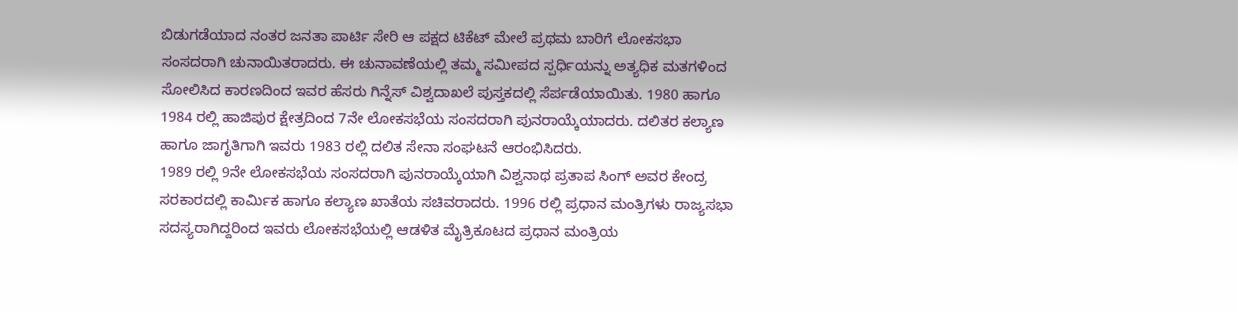ಬಿಡುಗಡೆಯಾದ ನಂತರ ಜನತಾ ಪಾರ್ಟಿ ಸೇರಿ ಆ ಪಕ್ಷದ ಟಿಕೆಟ್ ಮೇಲೆ ಪ್ರಥಮ ಬಾರಿಗೆ ಲೋಕಸಭಾ ಸಂಸದರಾಗಿ ಚುನಾಯಿತರಾದರು. ಈ ಚುನಾವಣೆಯಲ್ಲಿ ತಮ್ಮ ಸಮೀಪದ ಸ್ಪರ್ಧಿಯನ್ನು ಅತ್ಯಧಿಕ ಮತಗಳಿಂದ ಸೋಲಿಸಿದ ಕಾರಣದಿಂದ ಇವರ ಹೆಸರು ಗಿನ್ನೆಸ್ ವಿಶ್ವದಾಖಲೆ ಪುಸ್ತಕದಲ್ಲಿ ಸೆರ್ಪಡೆಯಾಯಿತು. 1980 ಹಾಗೂ 1984 ರಲ್ಲಿ ಹಾಜಿಪುರ ಕ್ಷೇತ್ರದಿಂದ 7ನೇ ಲೋಕಸಭೆಯ ಸಂಸದರಾಗಿ ಪುನರಾಯ್ಕೆಯಾದರು. ದಲಿತರ ಕಲ್ಯಾಣ ಹಾಗೂ ಜಾಗೃತಿಗಾಗಿ ಇವರು 1983 ರಲ್ಲಿ ದಲಿತ ಸೇನಾ ಸಂಘಟನೆ ಆರಂಭಿಸಿದರು.
1989 ರಲ್ಲಿ 9ನೇ ಲೋಕಸಭೆಯ ಸಂಸದರಾಗಿ ಪುನರಾಯ್ಕೆಯಾಗಿ ವಿಶ್ವನಾಥ ಪ್ರತಾಪ ಸಿಂಗ್ ಅವರ ಕೇಂದ್ರ ಸರಕಾರದಲ್ಲಿ ಕಾರ್ಮಿಕ ಹಾಗೂ ಕಲ್ಯಾಣ ಖಾತೆಯ ಸಚಿವರಾದರು. 1996 ರಲ್ಲಿ ಪ್ರಧಾನ ಮಂತ್ರಿಗಳು ರಾಜ್ಯಸಭಾ ಸದಸ್ಯರಾಗಿದ್ದರಿಂದ ಇವರು ಲೋಕಸಭೆಯಲ್ಲಿ ಆಡಳಿತ ಮೈತ್ರಿಕೂಟದ ಪ್ರಧಾನ ಮಂತ್ರಿಯ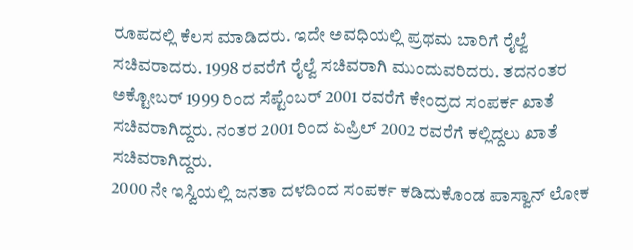ರೂಪದಲ್ಲಿ ಕೆಲಸ ಮಾಡಿದರು. ಇದೇ ಅವಧಿಯಲ್ಲಿ ಪ್ರಥಮ ಬಾರಿಗೆ ರೈಲ್ವೆ ಸಚಿವರಾದರು. 1998 ರವರೆಗೆ ರೈಲ್ವೆ ಸಚಿವರಾಗಿ ಮುಂದುವರಿದರು. ತದನಂತರ ಅಕ್ಟೋಬರ್ 1999 ರಿಂದ ಸೆಪ್ಟೆಂಬರ್ 2001 ರವರೆಗೆ ಕೇಂದ್ರದ ಸಂಪರ್ಕ ಖಾತೆ ಸಚಿವರಾಗಿದ್ದರು. ನಂತರ 2001 ರಿಂದ ಏಪ್ರಿಲ್ 2002 ರವರೆಗೆ ಕಲ್ಲಿದ್ದಲು ಖಾತೆ ಸಚಿವರಾಗಿದ್ದರು.
2000 ನೇ ಇಸ್ವಿಯಲ್ಲಿ ಜನತಾ ದಳದಿಂದ ಸಂಪರ್ಕ ಕಡಿದುಕೊಂಡ ಪಾಸ್ವಾನ್ ಲೋಕ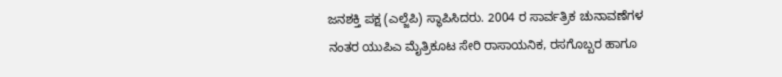ಜನಶಕ್ತಿ ಪಕ್ಷ (ಎಲ್ಜೆಪಿ) ಸ್ಥಾಪಿಸಿದರು. 2004 ರ ಸಾರ್ವತ್ರಿಕ ಚುನಾವಣೆಗಳ ನಂತರ ಯುಪಿಎ ಮೈತ್ರಿಕೂಟ ಸೇರಿ ರಾಸಾಯನಿಕ, ರಸಗೊಬ್ಬರ ಹಾಗೂ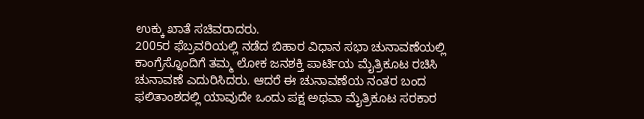ಉಕ್ಕು ಖಾತೆ ಸಚಿವರಾದರು.
2005ರ ಫೆಬ್ರವರಿಯಲ್ಲಿ ನಡೆದ ಬಿಹಾರ ವಿಧಾನ ಸಭಾ ಚುನಾವಣೆಯಲ್ಲಿ ಕಾಂಗ್ರೆಸ್ನೊಂದಿಗೆ ತಮ್ಮ ಲೋಕ ಜನಶಕ್ತಿ ಪಾರ್ಟಿಯ ಮೈತ್ರಿಕೂಟ ರಚಿಸಿ ಚುನಾವಣೆ ಎದುರಿಸಿದರು. ಆದರೆ ಈ ಚುನಾವಣೆಯ ನಂತರ ಬಂದ ಫಲಿತಾಂಶದಲ್ಲಿ ಯಾವುದೇ ಒಂದು ಪಕ್ಷ ಅಥವಾ ಮೈತ್ರಿಕೂಟ ಸರಕಾರ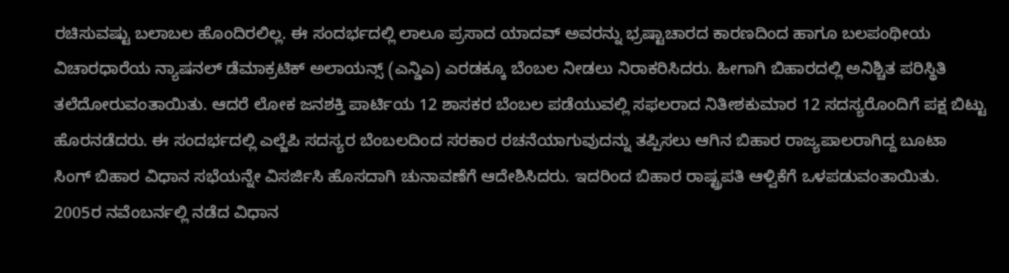ರಚಿಸುವಷ್ಟು ಬಲಾಬಲ ಹೊಂದಿರಲಿಲ್ಲ. ಈ ಸಂದರ್ಭದಲ್ಲಿ ಲಾಲೂ ಪ್ರಸಾದ ಯಾದವ್ ಅವರನ್ನು ಭ್ರಷ್ಟಾಚಾರದ ಕಾರಣದಿಂದ ಹಾಗೂ ಬಲಪಂಥೀಯ ವಿಚಾರಧಾರೆಯ ನ್ಯಾಷನಲ್ ಡೆಮಾಕ್ರಟಿಕ್ ಅಲಾಯನ್ಸ್ (ಎನ್ಡಿಎ) ಎರಡಕ್ಕೂ ಬೆಂಬಲ ನೀಡಲು ನಿರಾಕರಿಸಿದರು. ಹೀಗಾಗಿ ಬಿಹಾರದಲ್ಲಿ ಅನಿಶ್ಚಿತ ಪರಿಸ್ಥಿತಿ ತಲೆದೋರುವಂತಾಯಿತು. ಆದರೆ ಲೋಕ ಜನಶಕ್ತಿ ಪಾರ್ಟಿಯ 12 ಶಾಸಕರ ಬೆಂಬಲ ಪಡೆಯುವಲ್ಲಿ ಸಫಲರಾದ ನಿತೀಶಕುಮಾರ 12 ಸದಸ್ಯರೊಂದಿಗೆ ಪಕ್ಷ ಬಿಟ್ಟು ಹೊರನಡೆದರು. ಈ ಸಂದರ್ಭದಲ್ಲಿ ಎಲ್ಜೆಪಿ ಸದಸ್ಯರ ಬೆಂಬಲದಿಂದ ಸರಕಾರ ರಚನೆಯಾಗುವುದನ್ನು ತಪ್ಪಿಸಲು ಆಗಿನ ಬಿಹಾರ ರಾಜ್ಯಪಾಲರಾಗಿದ್ದ ಬೂಟಾ ಸಿಂಗ್ ಬಿಹಾರ ವಿಧಾನ ಸಭೆಯನ್ನೇ ವಿಸರ್ಜಿಸಿ ಹೊಸದಾಗಿ ಚುನಾವಣೆಗೆ ಆದೇಶಿಸಿದರು. ಇದರಿಂದ ಬಿಹಾರ ರಾಷ್ಟ್ರಪತಿ ಆಳ್ವಿಕೆಗೆ ಒಳಪಡುವಂತಾಯಿತು. 2005ರ ನವೆಂಬರ್ನಲ್ಲಿ ನಡೆದ ವಿಧಾನ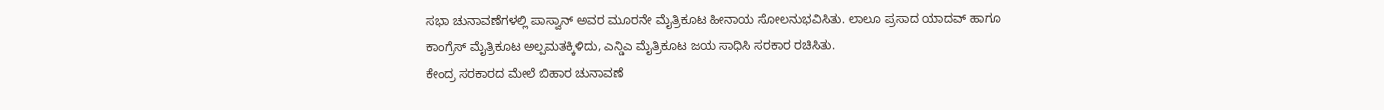ಸಭಾ ಚುನಾವಣೆಗಳಲ್ಲಿ ಪಾಸ್ವಾನ್ ಅವರ ಮೂರನೇ ಮೈತ್ರಿಕೂಟ ಹೀನಾಯ ಸೋಲನುಭವಿಸಿತು. ಲಾಲೂ ಪ್ರಸಾದ ಯಾದವ್ ಹಾಗೂ ಕಾಂಗ್ರೆಸ್ ಮೈತ್ರಿಕೂಟ ಅಲ್ಪಮತಕ್ಕಿಳಿದು, ಎನ್ಡಿಎ ಮೈತ್ರಿಕೂಟ ಜಯ ಸಾಧಿಸಿ ಸರಕಾರ ರಚಿಸಿತು.
ಕೇಂದ್ರ ಸರಕಾರದ ಮೇಲೆ ಬಿಹಾರ ಚುನಾವಣೆ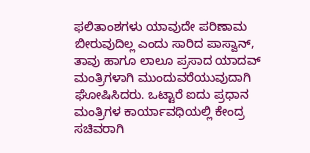ಫಲಿತಾಂಶಗಳು ಯಾವುದೇ ಪರಿಣಾಮ ಬೀರುವುದಿಲ್ಲ ಎಂದು ಸಾರಿದ ಪಾಸ್ವಾನ್, ತಾವು ಹಾಗೂ ಲಾಲೂ ಪ್ರಸಾದ ಯಾದವ್ ಮಂತ್ರಿಗಳಾಗಿ ಮುಂದುವರೆಯುವುದಾಗಿ ಘೋಷಿಸಿದರು. ಒಟ್ಟಾರೆ ಐದು ಪ್ರಧಾನ ಮಂತ್ರಿಗಳ ಕಾರ್ಯಾವಧಿಯಲ್ಲಿ ಕೇಂದ್ರ ಸಚಿವರಾಗಿ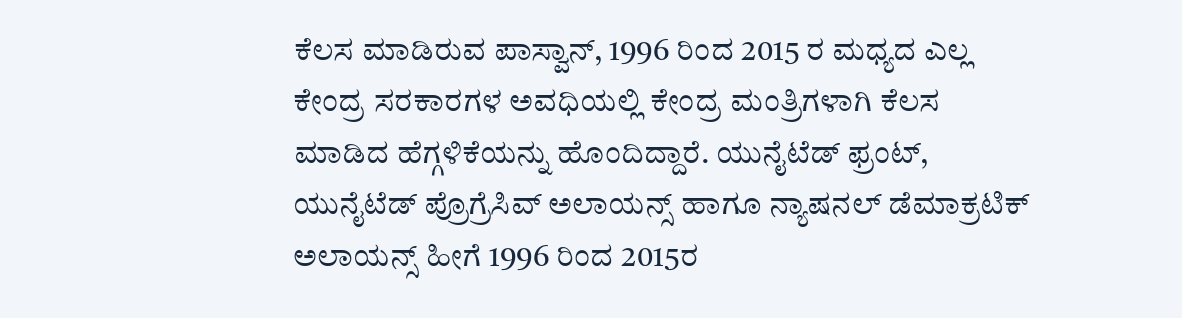ಕೆಲಸ ಮಾಡಿರುವ ಪಾಸ್ವಾನ್, 1996 ರಿಂದ 2015 ರ ಮಧ್ಯದ ಎಲ್ಲ ಕೇಂದ್ರ ಸರಕಾರಗಳ ಅವಧಿಯಲ್ಲಿ ಕೇಂದ್ರ ಮಂತ್ರಿಗಳಾಗಿ ಕೆಲಸ ಮಾಡಿದ ಹೆಗ್ಗಳಿಕೆಯನ್ನು ಹೊಂದಿದ್ದಾರೆ. ಯುನೈಟೆಡ್ ಫ್ರಂಟ್, ಯುನೈಟೆಡ್ ಪ್ರೊಗ್ರೆಸಿವ್ ಅಲಾಯನ್ಸ್ ಹಾಗೂ ನ್ಯಾಷನಲ್ ಡೆಮಾಕ್ರಟಿಕ್ ಅಲಾಯನ್ಸ್ ಹೀಗೆ 1996 ರಿಂದ 2015ರ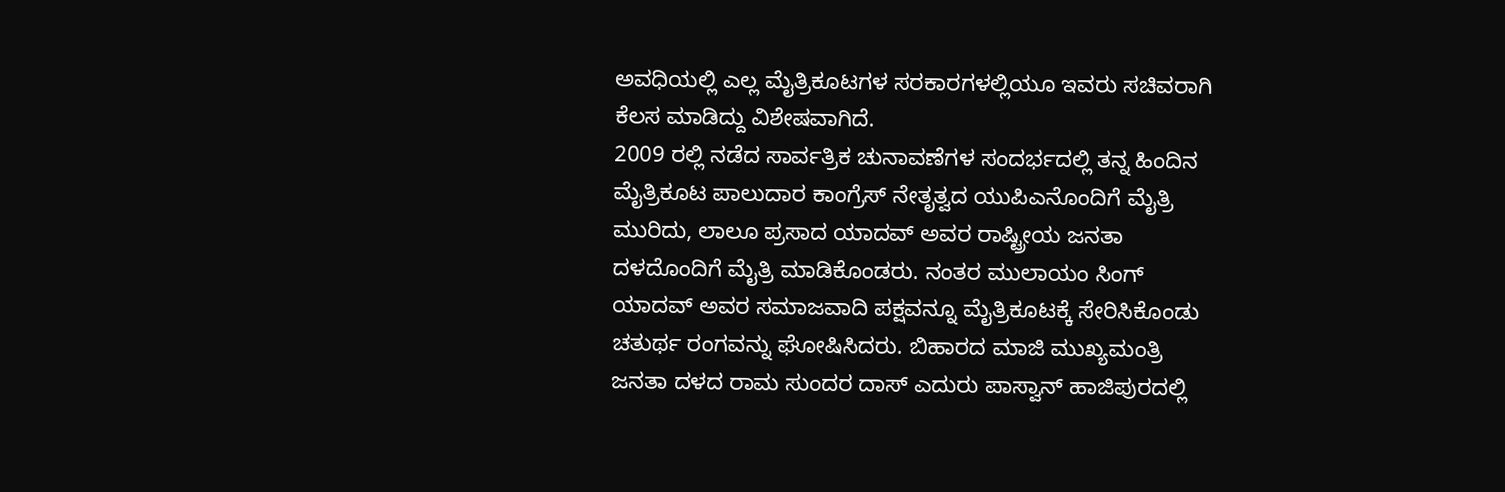ಅವಧಿಯಲ್ಲಿ ಎಲ್ಲ ಮೈತ್ರಿಕೂಟಗಳ ಸರಕಾರಗಳಲ್ಲಿಯೂ ಇವರು ಸಚಿವರಾಗಿ ಕೆಲಸ ಮಾಡಿದ್ದು ವಿಶೇಷವಾಗಿದೆ.
2009 ರಲ್ಲಿ ನಡೆದ ಸಾರ್ವತ್ರಿಕ ಚುನಾವಣೆಗಳ ಸಂದರ್ಭದಲ್ಲಿ ತನ್ನ ಹಿಂದಿನ ಮೈತ್ರಿಕೂಟ ಪಾಲುದಾರ ಕಾಂಗ್ರೆಸ್ ನೇತೃತ್ವದ ಯುಪಿಎನೊಂದಿಗೆ ಮೈತ್ರಿ ಮುರಿದು, ಲಾಲೂ ಪ್ರಸಾದ ಯಾದವ್ ಅವರ ರಾಷ್ಟ್ರೀಯ ಜನತಾ ದಳದೊಂದಿಗೆ ಮೈತ್ರಿ ಮಾಡಿಕೊಂಡರು. ನಂತರ ಮುಲಾಯಂ ಸಿಂಗ್ ಯಾದವ್ ಅವರ ಸಮಾಜವಾದಿ ಪಕ್ಷವನ್ನೂ ಮೈತ್ರಿಕೂಟಕ್ಕೆ ಸೇರಿಸಿಕೊಂಡು ಚತುರ್ಥ ರಂಗವನ್ನು ಘೋಷಿಸಿದರು. ಬಿಹಾರದ ಮಾಜಿ ಮುಖ್ಯಮಂತ್ರಿ ಜನತಾ ದಳದ ರಾಮ ಸುಂದರ ದಾಸ್ ಎದುರು ಪಾಸ್ವಾನ್ ಹಾಜಿಪುರದಲ್ಲಿ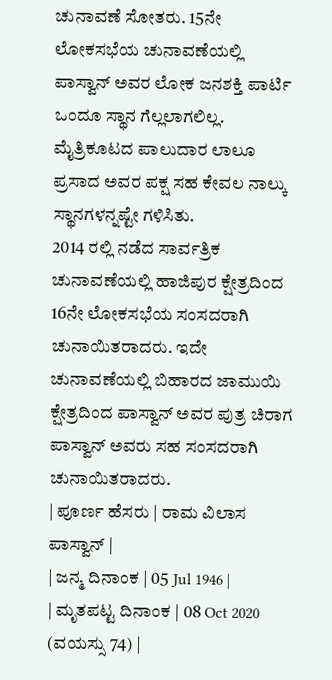ಚುನಾವಣೆ ಸೋತರು. 15ನೇ ಲೋಕಸಭೆಯ ಚುನಾವಣೆಯಲ್ಲಿ ಪಾಸ್ವಾನ್ ಅವರ ಲೋಕ ಜನಶಕ್ತಿ ಪಾರ್ಟಿ ಒಂದೂ ಸ್ಥಾನ ಗೆಲ್ಲಲಾಗಲಿಲ್ಲ. ಮೈತ್ರಿಕೂಟದ ಪಾಲುದಾರ ಲಾಲೂ ಪ್ರಸಾದ ಅವರ ಪಕ್ಷ ಸಹ ಕೇವಲ ನಾಲ್ಕು ಸ್ಥಾನಗಳನ್ನಷ್ಟೇ ಗಳಿಸಿತು.
2014 ರಲ್ಲಿ ನಡೆದ ಸಾರ್ವತ್ರಿಕ ಚುನಾವಣೆಯಲ್ಲಿ ಹಾಜಿಪುರ ಕ್ಷೇತ್ರದಿಂದ 16ನೇ ಲೋಕಸಭೆಯ ಸಂಸದರಾಗಿ ಚುನಾಯಿತರಾದರು. ಇದೇ ಚುನಾವಣೆಯಲ್ಲಿ ಬಿಹಾರದ ಜಾಮುಯಿ ಕ್ಷೇತ್ರದಿಂದ ಪಾಸ್ವಾನ್ ಅವರ ಪುತ್ರ ಚಿರಾಗ ಪಾಸ್ವಾನ್ ಅವರು ಸಹ ಸಂಸದರಾಗಿ ಚುನಾಯಿತರಾದರು.
| ಪೂರ್ಣ ಹೆಸರು | ರಾಮ ವಿಲಾಸ ಪಾಸ್ವಾನ್ |
| ಜನ್ಮ ದಿನಾಂಕ | 05 Jul 1946 |
| ಮೃತಪಟ್ಟ ದಿನಾಂಕ | 08 Oct 2020 (ವಯಸ್ಸು 74) |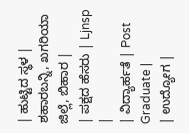| ಹುಟ್ಟಿದ ಸ್ಥಳ | ಶಹಾರಬನ್ನಿ, ಖಗರಿಯಾ ಜಿಲ್ಲೆ, ಬಿಹಾರ |
| ಪಕ್ಷದ ಹೆಸರು | Ljnsp |
| ವಿದ್ಯಾರ್ಹತೆ | Post Graduate |
| ಉದ್ಯೋಗ |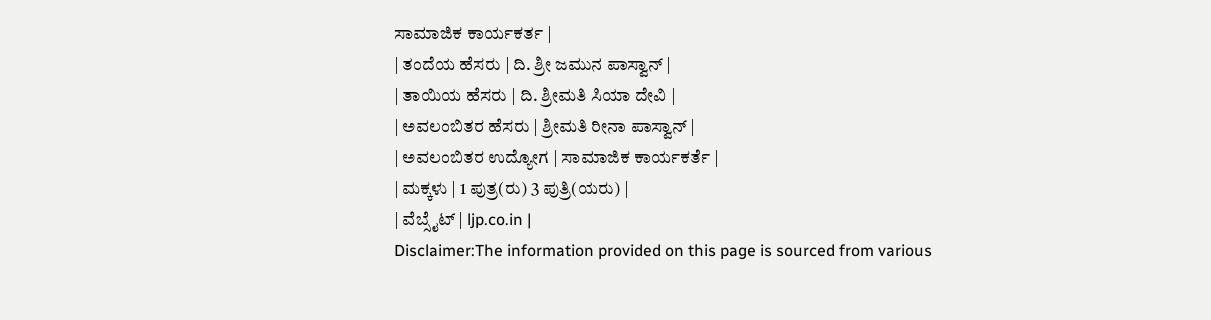ಸಾಮಾಜಿಕ ಕಾರ್ಯಕರ್ತ |
| ತಂದೆಯ ಹೆಸರು | ದಿ. ಶ್ರೀ ಜಮುನ ಪಾಸ್ವಾನ್ |
| ತಾಯಿಯ ಹೆಸರು | ದಿ. ಶ್ರೀಮತಿ ಸಿಯಾ ದೇವಿ |
| ಅವಲಂಬಿತರ ಹೆಸರು | ಶ್ರೀಮತಿ ರೀನಾ ಪಾಸ್ವಾನ್ |
| ಅವಲಂಬಿತರ ಉದ್ಯೋಗ | ಸಾಮಾಜಿಕ ಕಾರ್ಯಕರ್ತೆ |
| ಮಕ್ಕಳು | 1 ಪುತ್ರ(ರು) 3 ಪುತ್ರಿ(ಯರು) |
| ವೆಬ್ಸೈಟ್ | ljp.co.in |
Disclaimer:The information provided on this page is sourced from various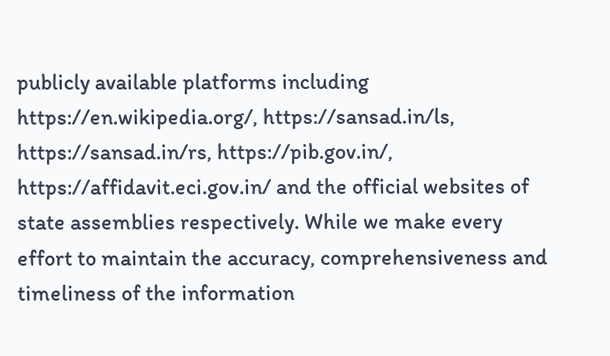publicly available platforms including https://en.wikipedia.org/, https://sansad.in/ls, https://sansad.in/rs, https://pib.gov.in/, https://affidavit.eci.gov.in/ and the official websites of state assemblies respectively. While we make every effort to maintain the accuracy, comprehensiveness and timeliness of the information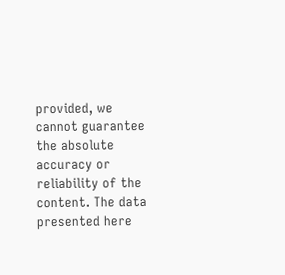provided, we cannot guarantee the absolute accuracy or reliability of the content. The data presented here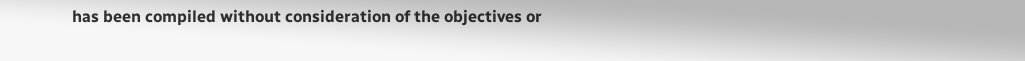has been compiled without consideration of the objectives or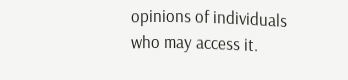opinions of individuals who may access it.